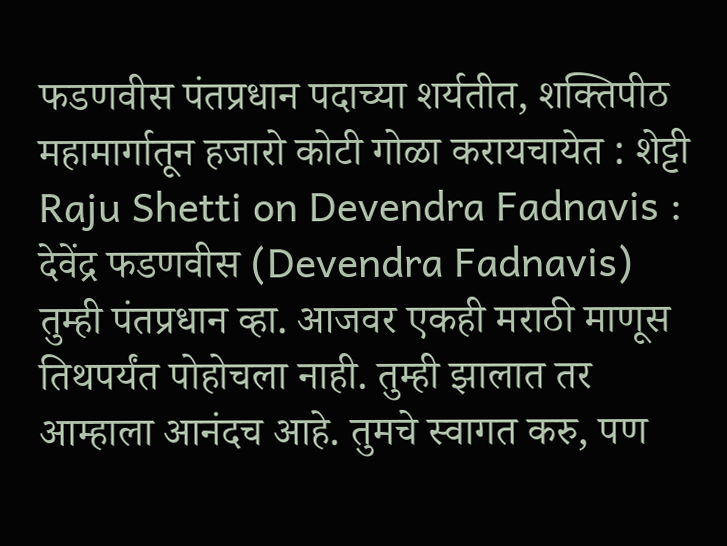फडणवीस पंतप्रधान पदाच्या शर्यतीत, शक्तिपीठ महामार्गातून हजारो कोटी गोळा करायचायेत : शेट्टी
Raju Shetti on Devendra Fadnavis : देवेंद्र फडणवीस (Devendra Fadnavis) तुम्ही पंतप्रधान व्हा. आजवर एकही मराठी माणूस तिथपर्यंत पोहोचला नाही. तुम्ही झालात तर आम्हाला आनंदच आहे. तुमचे स्वागत करु, पण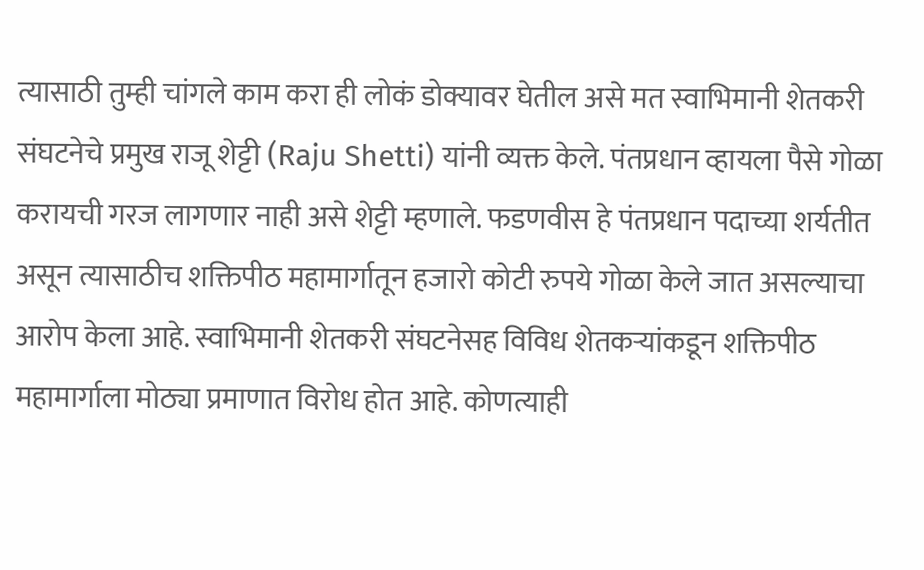त्यासाठी तुम्ही चांगले काम करा ही लोकं डोक्यावर घेतील असे मत स्वाभिमानी शेतकरी संघटनेचे प्रमुख राजू शेट्टी (Raju Shetti) यांनी व्यक्त केले. पंतप्रधान व्हायला पैसे गोळा करायची गरज लागणार नाही असे शेट्टी म्हणाले. फडणवीस हे पंतप्रधान पदाच्या शर्यतीत असून त्यासाठीच शक्तिपीठ महामार्गातून हजारो कोटी रुपये गोळा केले जात असल्याचा आरोप केला आहे. स्वाभिमानी शेतकरी संघटनेसह विविध शेतकऱ्यांकडून शक्तिपीठ महामार्गाला मोठ्या प्रमाणात विरोध होत आहे. कोणत्याही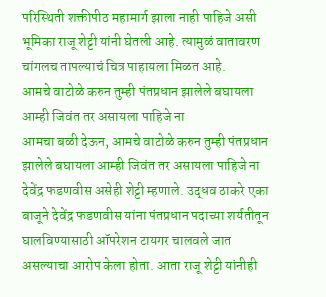परिस्थिती शक्तीपीठ महामार्ग झाला नाही पाहिजे असी भूमिका राजू शेट्टी यांनी घेतली आहे. त्यामुळं वातावरण चांगलच तापल्याचं चित्र पाहायला मिळत आहे.
आमचे वाटोळे करुन तुम्ही पंतप्रधान झालेले बघायला आम्ही जिवंत तर असायला पाहिजे ना
आमचा बळी देऊन, आमचे वाटोळे करुन तुम्ही पंतप्रधान झालेले बघायला आम्ही जिवंत तर असायला पाहिजे ना देवेंद्र फडणवीस असेही शेट्टी म्हणाले. उद्धव ठाकरे एका बाजूने देवेंद्र फडणवीस यांना पंतप्रधान पदाच्या शर्यतीतून घालविण्यासाठी ऑपरेशन टायगर चालवले जात असल्याचा आरोप केला होता. आता राजू शेट्टी यांनीही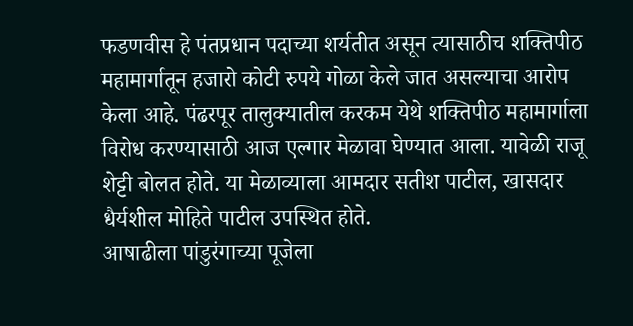फडणवीस हे पंतप्रधान पदाच्या शर्यतीत असून त्यासाठीच शक्तिपीठ महामार्गातून हजारो कोटी रुपये गोळा केले जात असल्याचा आरोप केला आहे. पंढरपूर तालुक्यातील करकम येथे शक्तिपीठ महामार्गाला विरोध करण्यासाठी आज एल्गार मेळावा घेण्यात आला. यावेळी राजू शेट्टी बोलत होते. या मेळाव्याला आमदार सतीश पाटील, खासदार धैर्यशील मोहिते पाटील उपस्थित होते.
आषाढीला पांडुरंगाच्या पूजेला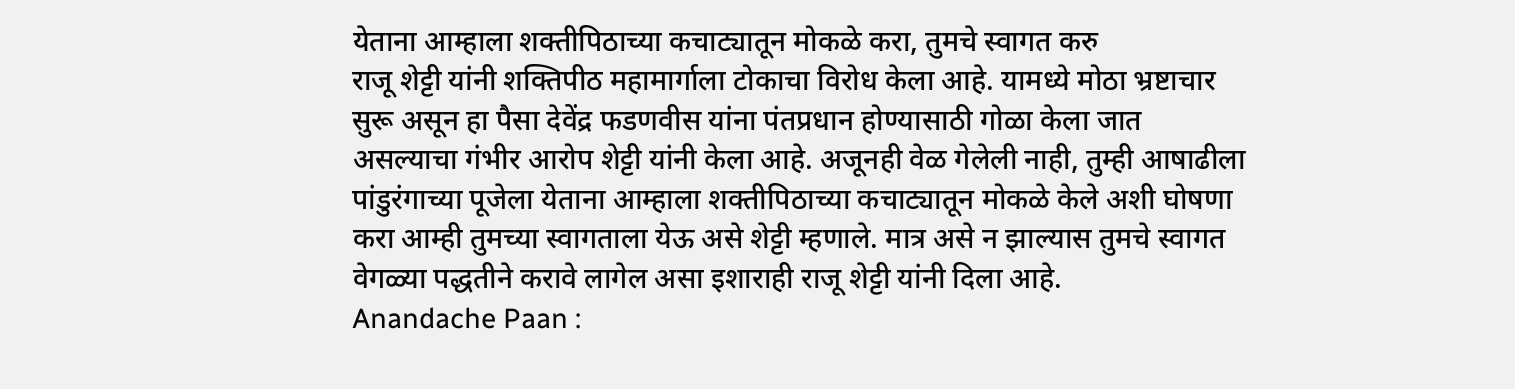येताना आम्हाला शक्तीपिठाच्या कचाट्यातून मोकळे करा, तुमचे स्वागत करु
राजू शेट्टी यांनी शक्तिपीठ महामार्गाला टोकाचा विरोध केला आहे. यामध्ये मोठा भ्रष्टाचार सुरू असून हा पैसा देवेंद्र फडणवीस यांना पंतप्रधान होण्यासाठी गोळा केला जात असल्याचा गंभीर आरोप शेट्टी यांनी केला आहे. अजूनही वेळ गेलेली नाही, तुम्ही आषाढीला पांडुरंगाच्या पूजेला येताना आम्हाला शक्तीपिठाच्या कचाट्यातून मोकळे केले अशी घोषणा करा आम्ही तुमच्या स्वागताला येऊ असे शेट्टी म्हणाले. मात्र असे न झाल्यास तुमचे स्वागत वेगळ्या पद्धतीने करावे लागेल असा इशाराही राजू शेट्टी यांनी दिला आहे.
Anandache Paan :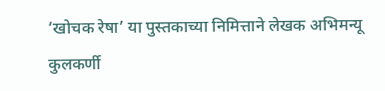‘खोचक रेषा’ या पुस्तकाच्या निमित्ताने लेखक अभिमन्यू कुलकर्णी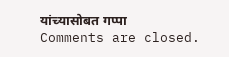यांच्यासोबत गप्पा
Comments are closed.